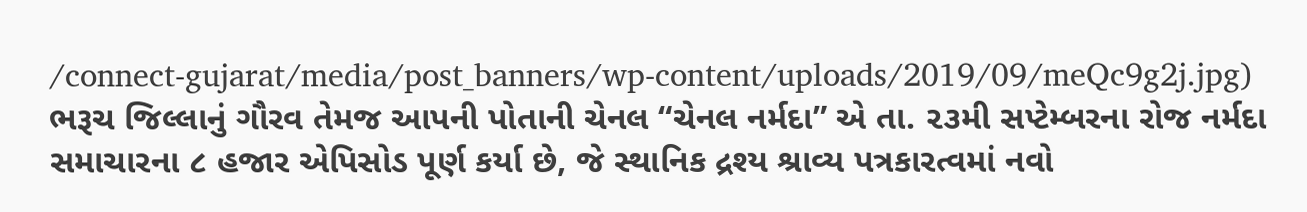/connect-gujarat/media/post_banners/wp-content/uploads/2019/09/meQc9g2j.jpg)
ભરૂચ જિલ્લાનું ગૌરવ તેમજ આપની પોતાની ચેનલ “ચેનલ નર્મદા” એ તા. ૨૩મી સપ્ટેમ્બરના રોજ નર્મદા સમાચારના ૮ હજાર એપિસોડ પૂર્ણ કર્યા છે, જે સ્થાનિક દ્રશ્ય શ્રાવ્ય પત્રકારત્વમાં નવો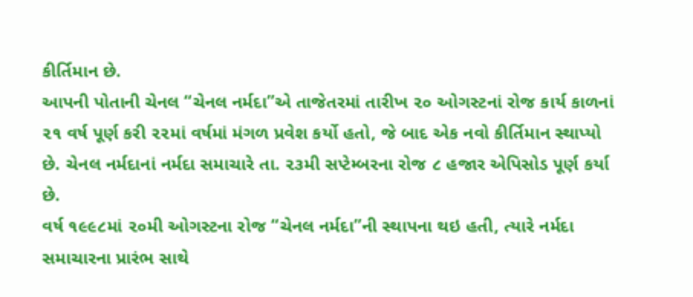કીર્તિમાન છે.
આપની પોતાની ચેનલ “ચેનલ નર્મદા”એ તાજેતરમાં તારીખ ૨૦ ઓગસ્ટનાં રોજ કાર્ય કાળનાં ૨૧ વર્ષ પૂર્ણ કરી ૨૨માં વર્ષમાં મંગળ પ્રવેશ કર્યો હતો, જે બાદ એક નવો કીર્તિમાન સ્થાપ્યો છે. ચેનલ નર્મદાનાં નર્મદા સમાચારે તા. ૨૩મી સપ્ટેમ્બરના રોજ ૮ હજાર એપિસોડ પૂર્ણ કર્યા છે.
વર્ષ ૧૯૯૮માં ૨૦મી ઓગસ્ટના રોજ “ચેનલ નર્મદા”ની સ્થાપના થઇ હતી, ત્યારે નર્મદા સમાચારના પ્રારંભ સાથે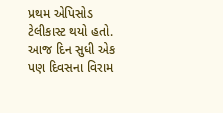પ્રથમ એપિસોડ ટેલીકાસ્ટ થયો હતો. આજ દિન સુધી એક પણ દિવસના વિરામ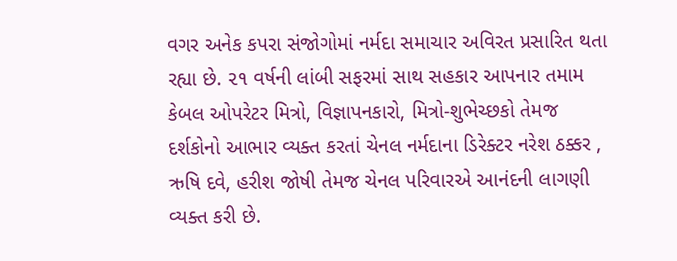વગર અનેક કપરા સંજોગોમાં નર્મદા સમાચાર અવિરત પ્રસારિત થતા રહ્યા છે. ૨૧ વર્ષની લાંબી સફરમાં સાથ સહકાર આપનાર તમામ કેબલ ઓપરેટર મિત્રો, વિજ્ઞાપનકારો, મિત્રો-શુભેચ્છકો તેમજ દર્શકોનો આભાર વ્યક્ત કરતાં ચેનલ નર્મદાના ડિરેક્ટર નરેશ ઠક્કર , ઋષિ દવે, હરીશ જોષી તેમજ ચેનલ પરિવારએ આનંદની લાગણી વ્યક્ત કરી છે.